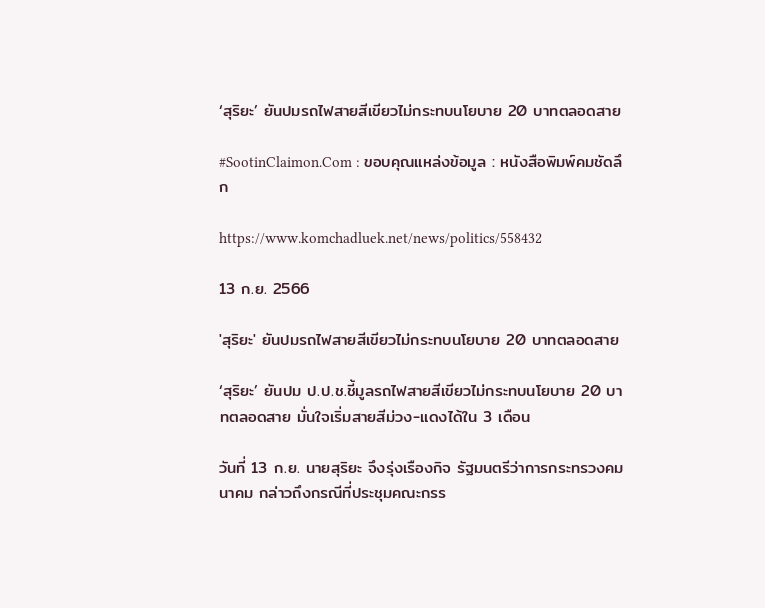‘สุริยะ’ ยันปมรถไฟสายสีเขียวไม่กระทบนโยบาย 20 บาทตลอดสาย

#SootinClaimon.Com : ขอบคุณแหล่งข้อมูล : หนังสือพิมพ์คมชัดลึก

https://www.komchadluek.net/news/politics/558432

13 ก.ย. 2566

'สุริยะ' ยันปมรถไฟสายสีเขียวไม่กระทบนโยบาย 20 บาทตลอดสาย

‘สุริยะ’ ยันปม ป.ป.ช.ชี้มูลรถไฟสายสีเขียวไม่กระทบนโยบาย 20 บาทตลอดสาย มั่นใจเริ่มสายสีม่วง-แดงได้ใน 3 เดือน

วันที่ 13 ก.ย. นายสุริยะ จึงรุ่งเรืองกิจ รัฐมนตรีว่าการกระทรวงคมนาคม กล่าวถึงกรณีที่ประชุมคณะกรร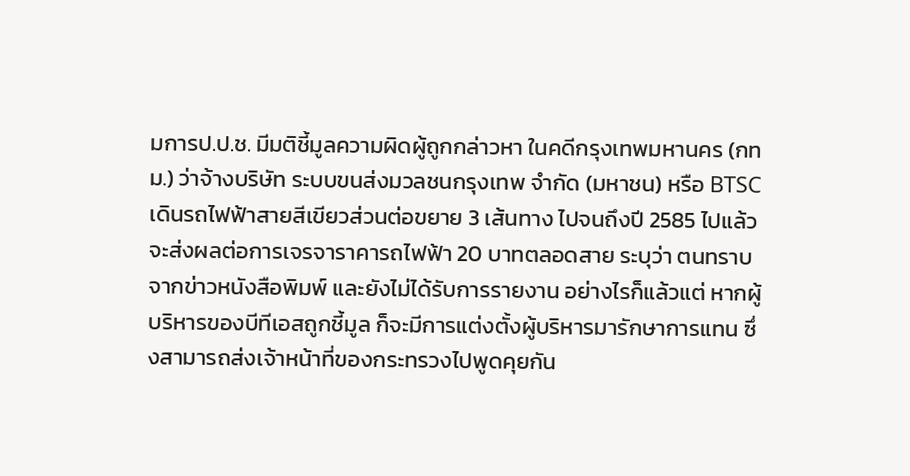มการป.ป.ช. มีมติชี้มูลความผิดผู้ถูกกล่าวหา ในคดีกรุงเทพมหานคร (กทม.) ว่าจ้างบริษัท ระบบขนส่งมวลชนกรุงเทพ จำกัด (มหาชน) หรือ BTSC เดินรถไฟฟ้าสายสีเขียวส่วนต่อขยาย 3 เส้นทาง ไปจนถึงปี 2585 ไปแล้วจะส่งผลต่อการเจรจาราคารถไฟฟ้า 20 บาทตลอดสาย ระบุว่า ตนทราบจากข่าวหนังสือพิมพ์ และยังไม่ได้รับการรายงาน อย่างไรก็แล้วแต่ หากผู้บริหารของบีทีเอสถูกชี้มูล ก็จะมีการแต่งตั้งผู้บริหารมารักษาการแทน ซึ่งสามารถส่งเจ้าหน้าที่ของกระทรวงไปพูดคุยกัน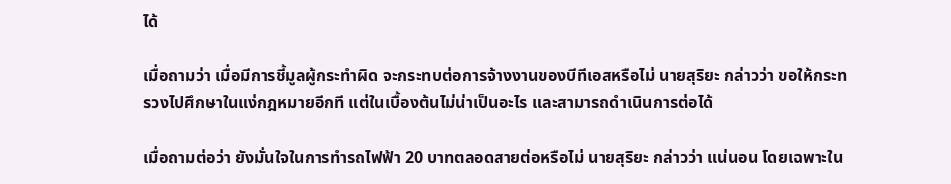ได้

เมื่อถามว่า เมื่อมีการชี้มูลผู้กระทำผิด จะกระทบต่อการจ้างงานของบีทีเอสหรือไม่ นายสุริยะ กล่าวว่า ขอให้กระทรวงไปศึกษาในแง่กฎหมายอีกที แต่ในเบื้องต้นไม่น่าเป็นอะไร และสามารถดำเนินการต่อได้

เมื่อถามต่อว่า ยังมั่นใจในการทำรถไฟฟ้า 20 บาทตลอดสายต่อหรือไม่ นายสุริยะ กล่าวว่า แน่นอน โดยเฉพาะใน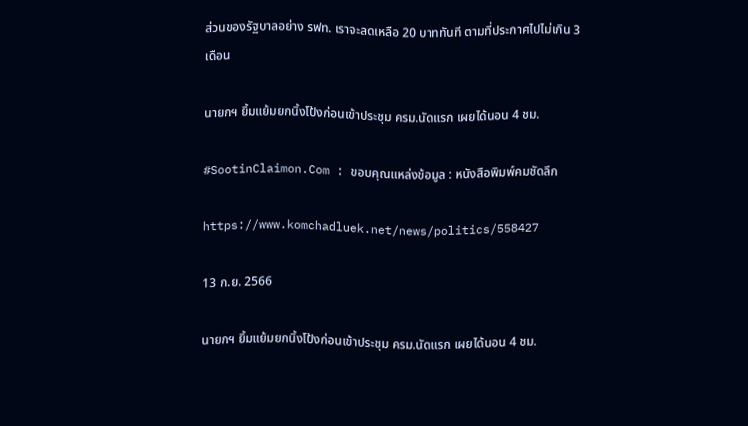ส่วนของรัฐบาลอย่าง รฟท. เราจะลดเหลือ 20 บาททันที ตามที่ประกาศไปไม่เกิน 3 เดือน

นายกฯ ยิ้มแย้มยกนิ้งโป้งก่อนเข้าประชุม ครม.นัดแรก เผยได้นอน 4 ชม.

#SootinClaimon.Com : ขอบคุณแหล่งข้อมูล : หนังสือพิมพ์คมชัดลึก

https://www.komchadluek.net/news/politics/558427

13 ก.ย. 2566

นายกฯ ยิ้มแย้มยกนิ้งโป้งก่อนเข้าประชุม ครม.นัดแรก เผยได้นอน 4 ชม.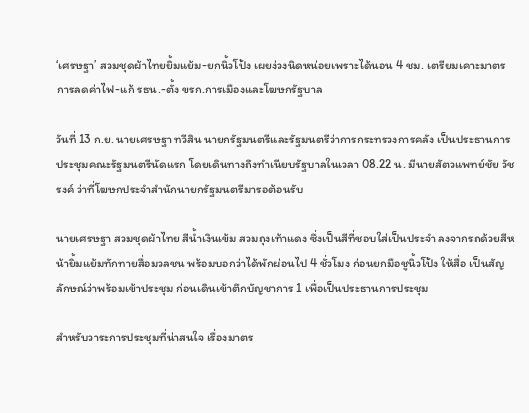‘เศรษฐา’ สวมชุดผ้าไทยยิ้มแย้ม-ยกนิ้วโป้ง เผยง่วงนิดหน่อยเพราะได้นอน 4 ชม. เตรียมเคาะมาตรการลดค่าไฟ-แก้ รธน.-ตั้ง ขรก.การเมืองและโฆษกรัฐบาล

วันที่ 13 ก.ย. นายเศรษฐา ทวีสิน นายกรัฐมนตรีและรัฐมนตรีว่าการกระทรวงการคลัง เป็นประธานการประชุมคณะรัฐมนตรีนัดแรก โดยเดินทางถึงทำเนียบรัฐบาลในเวลา 08.22 น. มีนายสัตวแพทย์ชัย วัชรงค์ ว่าที่โฆษกประจำสำนักนายกรัฐมนตรีมารอต้อนรับ

นายเศรษฐา สวมชุดผ้าไทย สีน้ำเงินเข้ม สวมถุงเท้าแดง ซึ่งเป็นสีที่ชอบใส่เป็นประจำ ลงจากรถด้วยสีหน้ายิ้มแย้มทักทายสื่อมวลชน พร้อมบอกว่าได้พักผ่อนไป 4 ชั่วโมง ก่อนยกมือชูนิ้วโป้ง ให้สื่อ เป็นสัญลักษณ์ว่าพร้อมเข้าประชุม ก่อนเดินเข้าตึกบัญชาการ 1 เพื่อเป็นประธานการประชุม

สำหรับวาระการประชุมที่น่าสนใจ เรื่องมาตร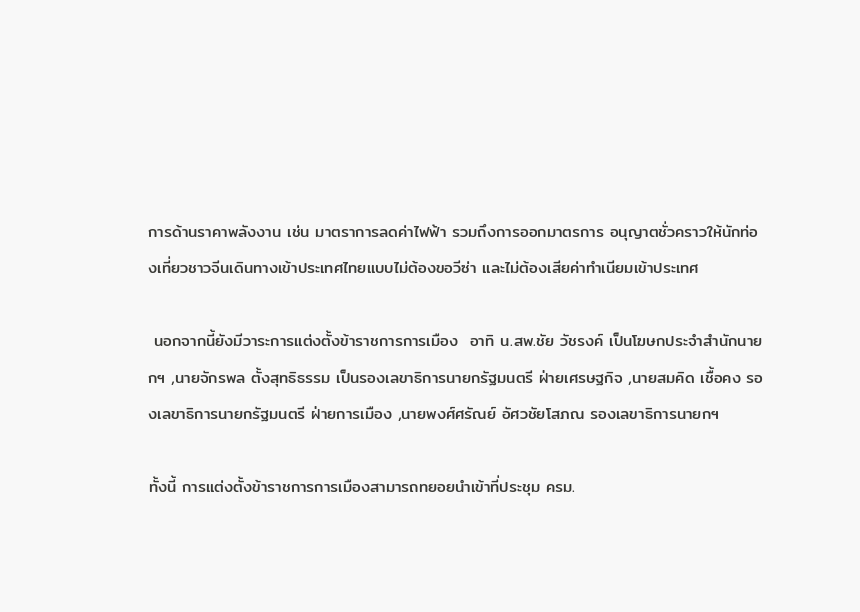การด้านราคาพลังงาน เช่น มาตราการลดค่าไฟฟ้า รวมถึงการออกมาตรการ อนุญาตชั่วคราวให้นักท่องเที่ยวชาวจีนเดินทางเข้าประเทศไทยแบบไม่ต้องขอวีซ่า และไม่ต้องเสียค่าทำเนียมเข้าประเทศ

 นอกจากนี้ยังมีวาระการแต่งตั้งข้าราชการการเมือง  อาทิ น.สพ.ชัย วัชรงค์ เป็นโฆษกประจำสำนักนายกฯ ,นายจักรพล ตั้งสุทธิธรรม เป็นรองเลขาธิการนายกรัฐมนตรี ฝ่ายเศรษฐกิจ ,นายสมคิด เชื้อคง รองเลขาธิการนายกรัฐมนตรี ฝ่ายการเมือง ,นายพงศ์ศรัณย์ อัศวชัยโสภณ รองเลขาธิการนายกฯ

ทั้งนี้ การแต่งตั้งข้าราชการการเมืองสามารถทยอยนำเข้าที่ประชุม ครม.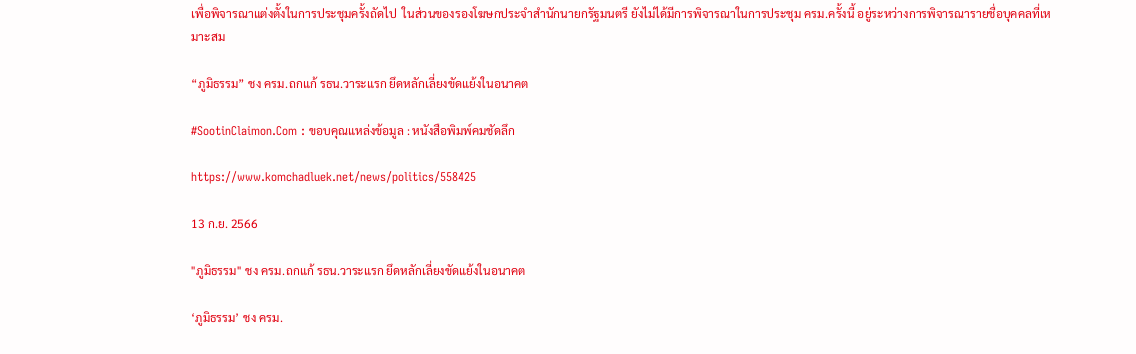เพื่อพิจารณาแต่งตั้งในการประชุมครั้งถัดไป  ในส่วนของรองโฆษกประจำสำนักนายกรัฐมนตรี ยังไม่ได้มีการพิจารณาในการประชุม ครม.ครั้งนี้ อยู่ระหว่างการพิจารณารายชื่อบุคคลที่เหมาะสม

“ภูมิธรรม” ชง ครม.ถกแก้ รธน.วาระแรก ยึดหลักเลี่ยงขัดแย้งในอนาคต

#SootinClaimon.Com : ขอบคุณแหล่งข้อมูล : หนังสือพิมพ์คมชัดลึก

https://www.komchadluek.net/news/politics/558425

13 ก.ย. 2566

"ภูมิธรรม" ชง ครม.ถกแก้ รธน.วาระแรก ยึดหลักเลี่ยงขัดแย้งในอนาคต

‘ภูมิธรรม’ ชง ครม.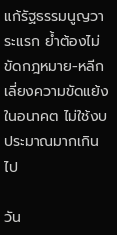แก้รัฐธรรมนูญวาระแรก ย้ำต้องไม่ขัดกฎหมาย-หลีกเลี่ยงความขัดแย้งในอนาคต ไม่ใช้งบประมาณมากเกินไป

วัน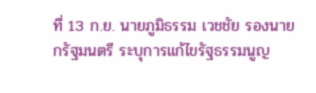ที่ 13 ก.ย. นายภูมิธรรม เวชชัย รองนายกรัฐมนตรี ระบุการแก้ไขรัฐธรรมนูญ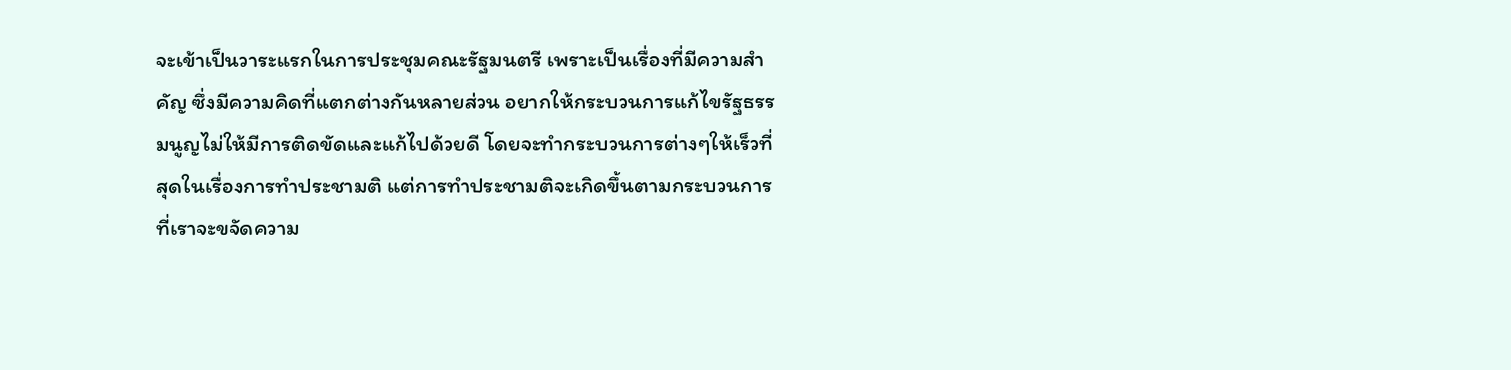จะเข้าเป็นวาระแรกในการประชุมคณะรัฐมนตรี เพราะเป็นเรื่องที่มีความสำคัญ ซึ่งมีความคิดที่แตกต่างกันหลายส่วน อยากให้กระบวนการแก้ไขรัฐธรรมนูญไม่ให้มีการติดขัดและแก้ไปด้วยดี โดยจะทำกระบวนการต่างๆให้เร็วที่สุดในเรื่องการทำประชามติ แต่การทำประชามติจะเกิดขึ้นตามกระบวนการที่เราจะขจัดความ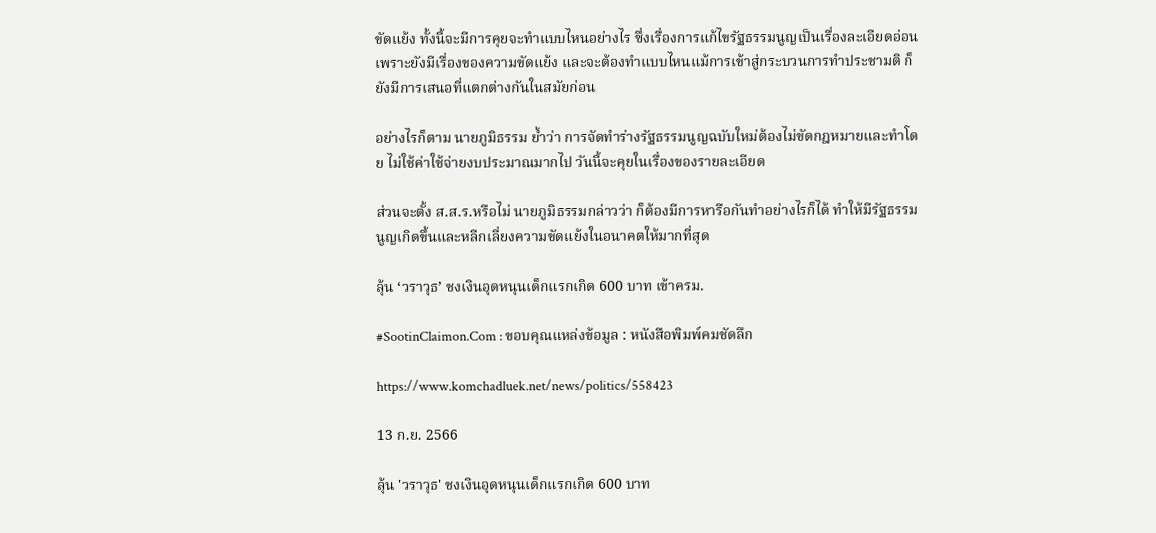ขัดแย้ง ทั้งนี้จะมีการคุยจะทำแบบไหนอย่างไร ซึ่งเรื่องการแก้ไขรัฐธรรมนูญเป็นเรื่องละเอียดอ่อนเพราะยังมีเรื่องของความขัดแย้ง และจะต้องทำแบบไหนแม้การเข้าสู่กระบวนการทำประชามติ ก็ยังมีการเสนอที่แตกต่างกันในสมัยก่อน

อย่างไรก็ตาม นายภูมิธรรม ย้ำว่า การจัดทำร่างรัฐธรรมนูญฉบับใหม่ต้องไม่ขัดกฎหมายและทำโดย ไม่ใช้ค่าใช้จ่ายงบประมาณมากไป วันนี้จะคุยในเรื่องของรายละเอียด

ส่วนจะตั้ง ส.ส.ร.หรือไม่ นายภูมิธรรมกล่าวว่า ก็ต้องมีการหารือกันทำอย่างไรก็ได้ ทำให้มีรัฐธรรมนูญเกิดขึ้นและหลีกเลี่ยงความขัดแย้งในอนาคตให้มากที่สุด

ลุ้น ‘วราวุธ’ ชงเงินอุดหนุนเด็กแรกเกิด 600 บาท เข้าครม.

#SootinClaimon.Com : ขอบคุณแหล่งข้อมูล : หนังสือพิมพ์คมชัดลึก

https://www.komchadluek.net/news/politics/558423

13 ก.ย. 2566

ลุ้น 'วราวุธ' ชงเงินอุดหนุนเด็กแรกเกิด 600 บาท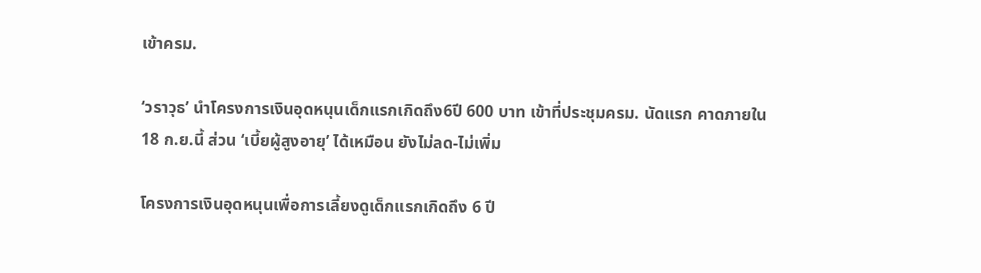เข้าครม.

‘วราวุธ’ นำโครงการเงินอุดหนุนเด็กแรกเกิดถึง6ปี 600 บาท เข้าที่ประชุมครม. นัดแรก คาดภายใน 18 ก.ย.นี้ ส่วน ‘เบี้ยผู้สูงอายุ’ ได้เหมือน ยังไม่ลด-ไม่เพิ่ม

โครงการเงินอุดหนุนเพื่อการเลี้ยงดูเด็กแรกเกิดถึง 6 ปี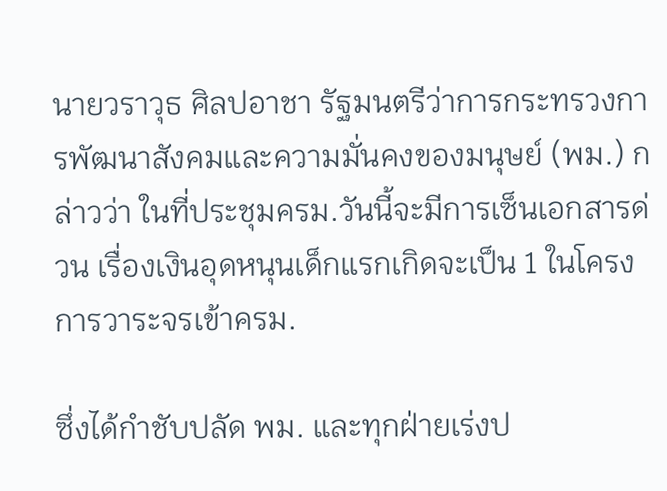นายวราวุธ ศิลปอาชา รัฐมนตรีว่าการกระทรวงการพัฒนาสังคมและความมั่นคงของมนุษย์ (พม.) กล่าวว่า ในที่ประชุมครม.วันนี้จะมีการเซ็นเอกสารด่วน เรื่องเงินอุดหนุนเด็กแรกเกิดจะเป็น 1 ในโครงการวาระจรเข้าครม.

ซึ่งได้กำชับปลัด พม. และทุกฝ่ายเร่งป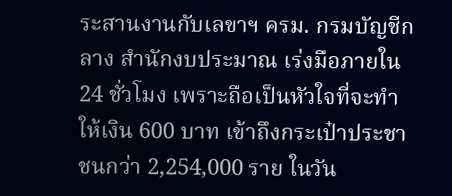ระสานงานกับเลขาฯ ครม. กรมบัญชีกลาง สำนักงบประมาณ เร่งมือภายใน 24 ชั่วโมง เพราะถือเป็นหัวใจที่จะทำให้เงิน 600 บาท เข้าถึงกระเป๋าประชาชนกว่า 2,254,000 ราย ในวัน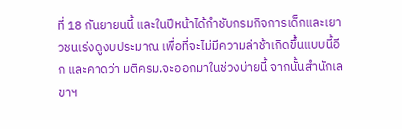ที่ 18 กันยายนนี้ และในปีหน้าได้กำชับกรมกิจการเด็กและเยาวชนเร่งดูงบประมาณ เพื่อที่จะไม่มีความล่าช้าเกิดขึ้นแบบนี้อีก และคาดว่า มติครม.จะออกมาในช่วงบ่ายนี้ จากนั้นสำนักเลขาฯ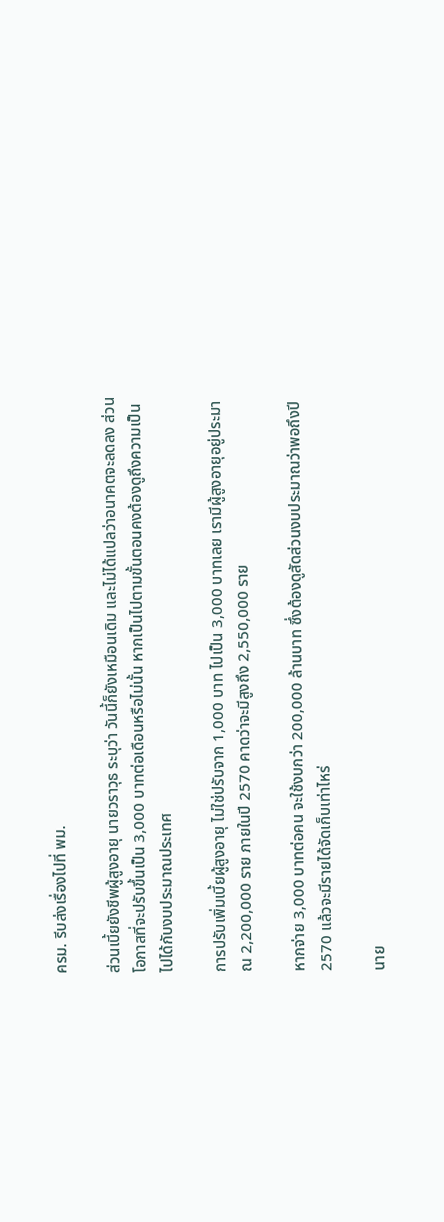ครม. รีบส่งเรื่องไปที่ พม.

ส่วนเบี้ยยังชีพผู้สูงอายุ นายวราวุธ ระบุว่า วันนี้ก็ยังเหมือนเดิม และไม่ได้แปลว่าอนาคตจะลดลง ส่วนโอกาสที่จะปรับขึ้นเป็น 3,000 บาทต่อเดือนหรือไม่นั้น หากเป็นไปตามขั้นตอนคงต้องดูถึงความเป็นไปได้กับงบประมาณประเทศ

การปรับเพิ่มเบี้ยผู้สูงอายุ ไม่ใช่ปรับจาก 1,000 บาท ไปเป็น 3,000 บาทเลย เรามีผู้สูงอายุอยู่ประมาณ 2,200,000 ราย ภายในปี 2570 คาดว่าจะมีสูงถึง 2,550,000 ราย

หากจ่าย 3,000 บาทต่อคน จะใช้งบกว่า 200,000 ล้านบาท ซึ่งต้องดูสัดส่วนงบประมาณว่าพอถึงปี 2570 แล้วจะมีรายได้จัดเก็บเท่าไหร่

นาย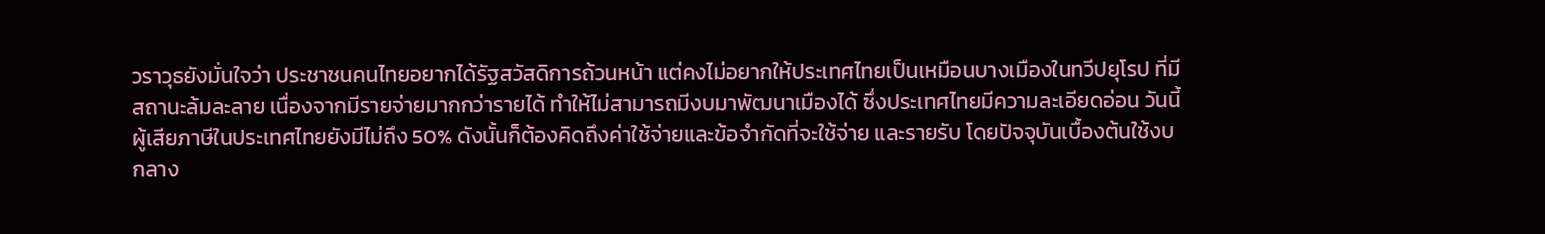วราวุธยังมั่นใจว่า ประชาชนคนไทยอยากได้รัฐสวัสดิการถ้วนหน้า แต่คงไม่อยากให้ประเทศไทยเป็นเหมือนบางเมืองในทวีปยุโรป ที่มีสถานะล้มละลาย เนื่องจากมีรายจ่ายมากกว่ารายได้ ทำให้ไม่สามารถมีงบมาพัฒนาเมืองได้ ซึ่งประเทศไทยมีความละเอียดอ่อน วันนี้ผู้เสียภาษีในประเทศไทยยังมีไม่ถึง 50% ดังนั้นก็ต้องคิดถึงค่าใช้จ่ายและข้อจำกัดที่จะใช้จ่าย และรายรับ โดยปัจจุบันเบื้องต้นใช้งบกลาง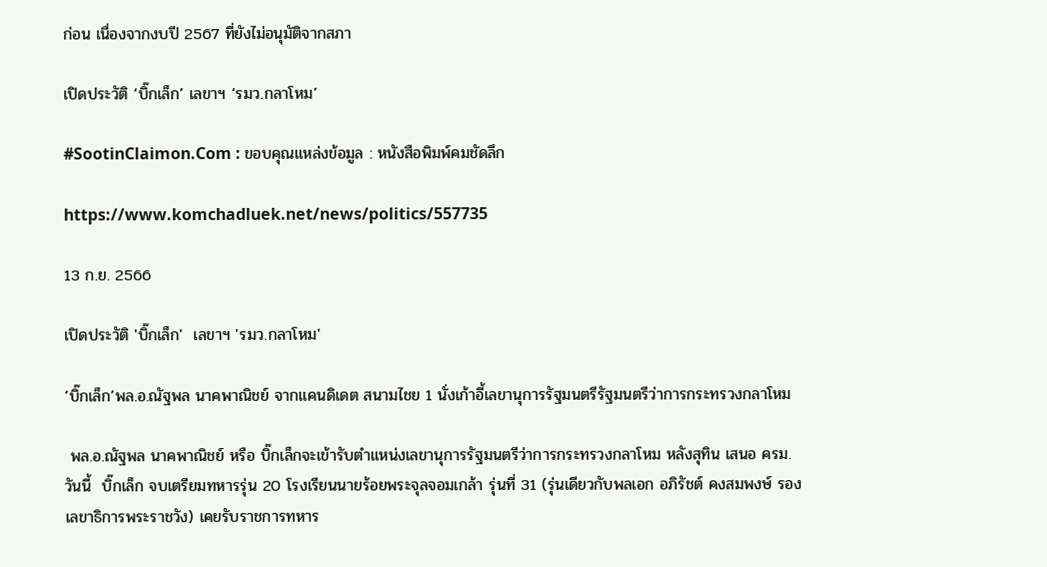ก่อน เนื่องจากงบปี 2567 ที่ยังไม่อนุมัติจากสภา

เปิดประวัติ ‘บิ๊กเล็ก’ เลขาฯ ‘รมว.กลาโหม’

#SootinClaimon.Com : ขอบคุณแหล่งข้อมูล : หนังสือพิมพ์คมชัดลึก

https://www.komchadluek.net/news/politics/557735

13 ก.ย. 2566

เปิดประวัติ 'บิ๊กเล็ก'  เลขาฯ 'รมว.กลาโหม'

‘บิ๊กเล็ก’พล.อ.ณัฐพล นาคพาณิชย์ จากแคนดิเดต สนามไชย 1 นั่งเก้าอี้เลขานุการรัฐมนตรีรัฐมนตรีว่าการกระทรวงกลาโหม

 พล.อ.ณัฐพล นาคพาณิชย์ หรือ บิ๊กเล็กจะเข้ารับตำแหน่งเลขานุการรัฐมนตรีว่าการกระทรวงกลาโหม หลังสุทิน เสนอ ครม.วันนี้  บิ๊กเล็ก จบเตรียมทหารรุ่น 20 โรงเรียนนายร้อยพระจุลจอมเกล้า รุ่นที่ 31 (รุ่นเดียวกับพลเอก อภิรัชต์ คงสมพงษ์ รองเลขาธิการพระราชวัง) เคยรับราชการทหาร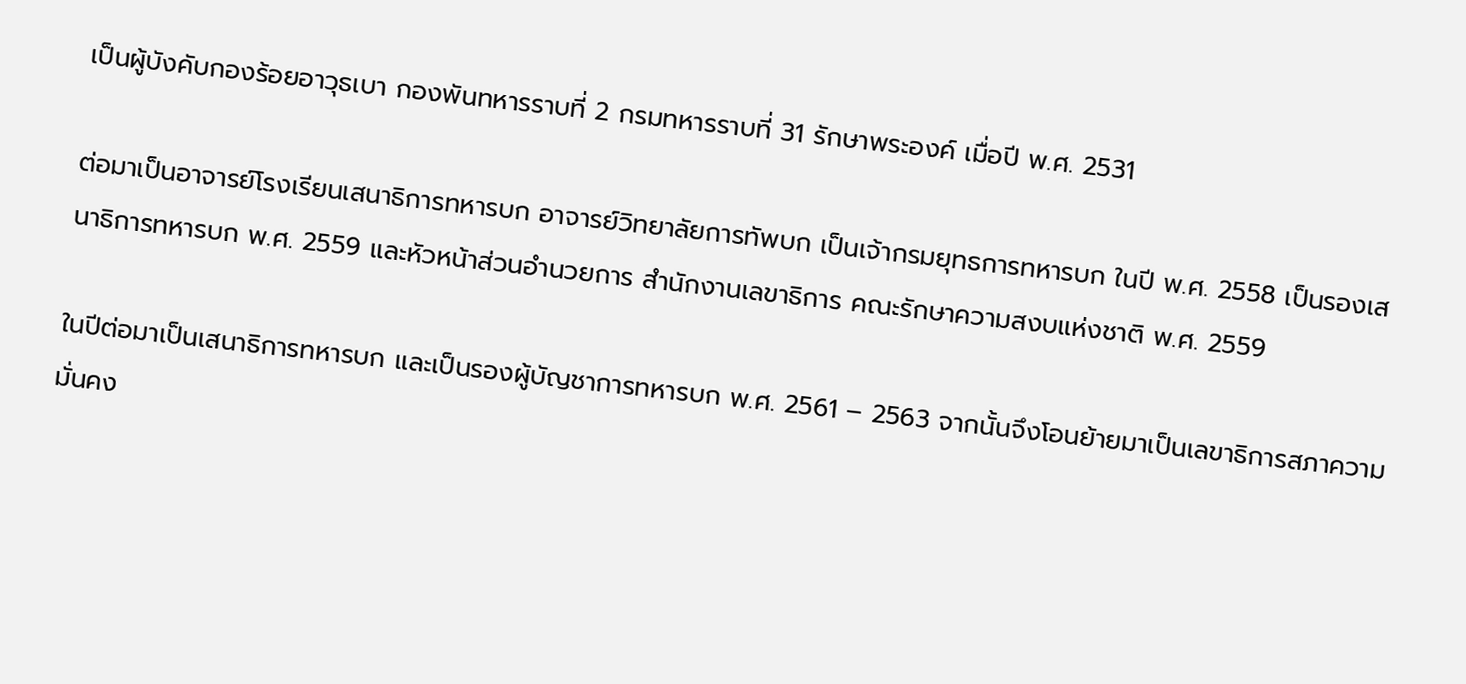เป็นผู้บังคับกองร้อยอาวุธเบา กองพันทหารราบที่ 2 กรมทหารราบที่ 31 รักษาพระองค์ เมื่อปี พ.ศ. 2531

ต่อมาเป็นอาจารย์โรงเรียนเสนาธิการทหารบก อาจารย์วิทยาลัยการทัพบก เป็นเจ้ากรมยุทธการทหารบก ในปี พ.ศ. 2558 เป็นรองเสนาธิการทหารบก พ.ศ. 2559 และหัวหน้าส่วนอำนวยการ สำนักงานเลขาธิการ คณะรักษาความสงบแห่งชาติ พ.ศ. 2559

ในปีต่อมาเป็นเสนาธิการทหารบก และเป็นรองผู้บัญชาการทหารบก พ.ศ. 2561 – 2563 จากนั้นจึงโอนย้ายมาเป็นเลขาธิการสภาความมั่นคง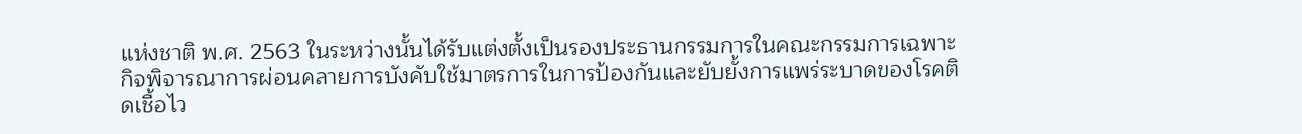แห่งชาติ พ.ศ. 2563 ในระหว่างนั้นได้รับแต่งตั้งเป็นรองประธานกรรมการในคณะกรรมการเฉพาะกิจพิจารณาการผ่อนคลายการบังคับใช้มาตรการในการป้องกันและยับยั้งการแพร่ระบาดของโรคติดเชื้อไว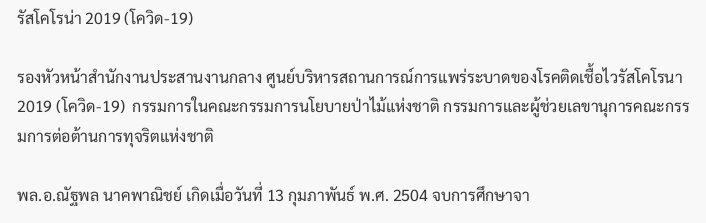รัสโคโรน่า 2019 (โควิด-19)

รองหัวหน้าสำนักงานประสานงานกลาง ศูนย์บริหารสถานการณ์การแพร่ระบาดของโรคติดเชื้อไวรัสโคโรนา 2019 (โควิด-19)  กรรมการในคณะกรรมการนโยบายป่าไม้แห่งชาติ กรรมการและผู้ช่วยเลขานุการคณะกรรมการต่อต้านการทุจริตแห่งชาติ

พล.อ.ณัฐพล นาคพาณิชย์ เกิดเมื่อวันที่ 13 กุมภาพันธ์ พ.ศ. 2504 จบการศึกษาจา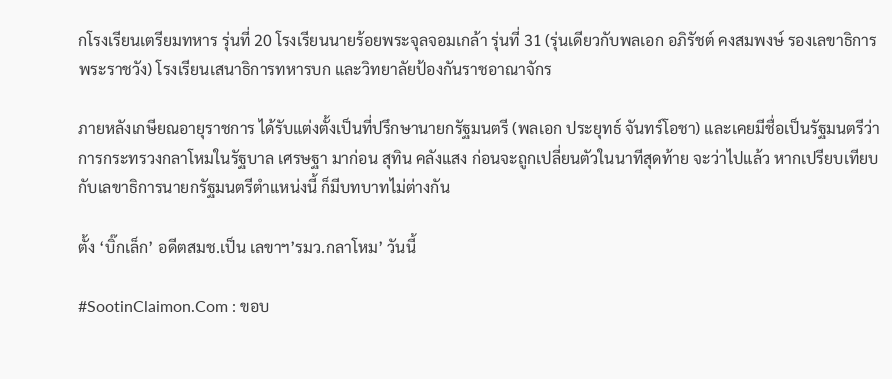กโรงเรียนเตรียมทหาร รุ่นที่ 20 โรงเรียนนายร้อยพระจุลจอมเกล้า รุ่นที่ 31 (รุ่นเดียวกับพลเอก อภิรัชต์ คงสมพงษ์ รองเลขาธิการพระราชวัง) โรงเรียนเสนาธิการทหารบก และวิทยาลัยป้องกันราชอาณาจักร

ภายหลังเกษียณอายุราชการ ได้รับแต่งตั้งเป็นที่ปรึกษานายกรัฐมนตรี (พลเอก ประยุทธ์ จันทร์โอชา) และเคยมีชื่อเป็นรัฐมนตรีว่าการกระทรวงกลาโหมในรัฐบาล เศรษฐา มาก่อน สุทิน คลังแสง ก่อนจะถูกเปลี่ยนตัวในนาทีสุดท้าย จะว่าไปแล้ว หากเปรียบเทียบกับเลขาธิการนายกรัฐมนตรีตำแหน่งนี้ ก็มีบทบาทไม่ต่างกัน

ตั้ง ‘บิ๊กเล็ก’ อดีตสมช.เป็น เลขาฯ’รมว.กลาโหม’ วันนี้

#SootinClaimon.Com : ขอบ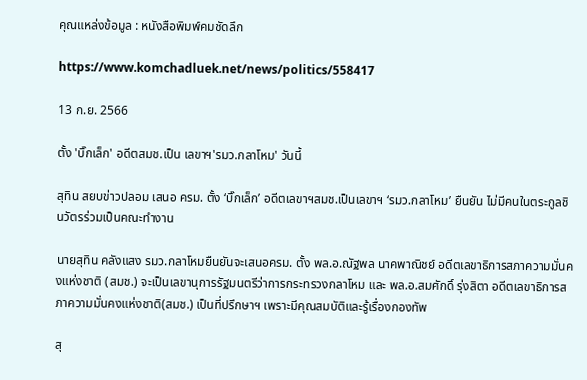คุณแหล่งข้อมูล : หนังสือพิมพ์คมชัดลึก

https://www.komchadluek.net/news/politics/558417

13 ก.ย. 2566

ตั้ง 'บิ๊กเล็ก' อดีตสมช.เป็น เลขาฯ'รมว.กลาโหม' วันนี้

สุทิน สยบข่าวปลอม เสนอ ครม. ตั้ง ‘บิ๊กเล็ก’ อดีตเลขาฯสมช.เป็นเลขาฯ ‘รมว.กลาโหม’ ยืนยัน ไม่มีคนในตระกูลชินวัตรร่วมเป็นคณะทำงาน

นายสุทิน คลังแสง รมว.กลาโหมยืนยันจะเสนอครม. ตั้ง พล.อ.ณัฐพล นาคพาณิชย์ อดีตเลขาธิการสภาความมั่นคงแห่งชาติ (สมช.) จะเป็นเลขานุการรัฐมนตรีว่าการกระทรวงกลาโหม และ พล.อ.สมศักดิ์ รุ่งสิตา อดีตเลขาธิการสภาความมั่นคงแห่งชาติ(สมช.) เป็นที่ปรึกษาฯ เพราะมีคุณสมบัติและรู้เรื่องกองทัพ

สุ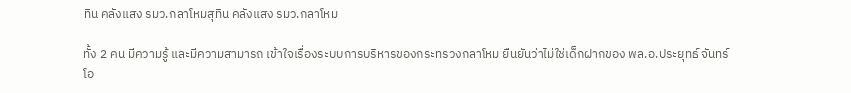ทิน คลังแสง รมว.กลาโหมสุทิน คลังแสง รมว.กลาโหม

ทั้ง 2 คน มีความรู้ และมีความสามารถ เข้าใจเรื่องระบบการบริหารของกระทรวงกลาโหม ยืนยันว่าไม่ใช่เด็กฝากของ พล.อ.ประยุทธ์ จันทร์โอ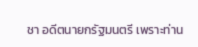ชา อดีตนายกรัฐมนตรี เพราะท่าน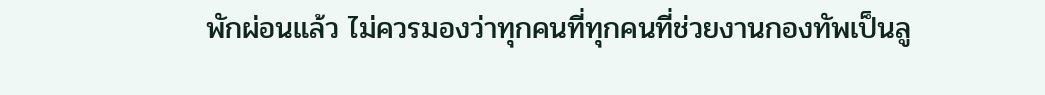พักผ่อนแล้ว ไม่ควรมองว่าทุกคนที่ทุกคนที่ช่วยงานกองทัพเป็นลู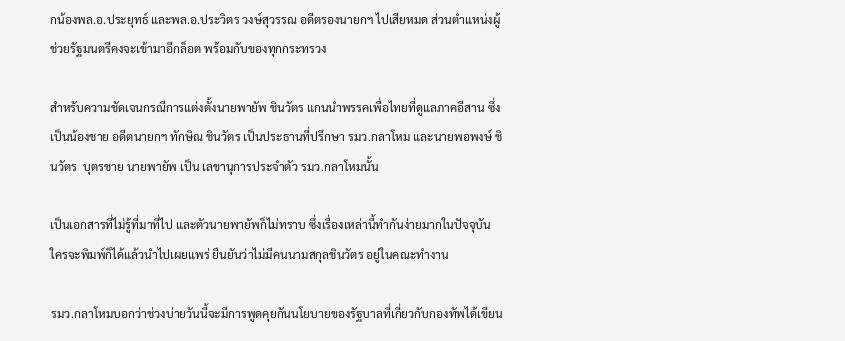กน้องพล.อ.ประยุทธ์ และพล.อ.ประวิตร วงษ์สุวรรณ อดีตรองนายกฯ ไปเสียหมด ส่วนตำแหน่งผู้ช่วยรัฐมนตรีคงจะเข้ามาอีกล็อต พร้อมกับของทุกกระทรวง

สำหรับความชัดเจนกรณีการแต่งตั้งนายพายัพ ชินวัตร แกนนำพรรคเพื่อไทยที่ดูแลภาคอีสาน ซึ่งเป็นน้องชาย อดีตนายกฯ ทักษิณ ชินวัตร เป็นประธานที่ปรึกษา รมว.กลาโหม และนายพอพงษ์ ชินวัตร  บุตรชาย นายพายัพ เป็น เลขานุการประจำตัว รมว.กลาโหมนั้น

เป็นเอกสารที่ไม่รู้ที่มาที่ไป และตัวนายพายัพก็ไม่ทราบ ซึ่งเรื่องเหล่านี้ทำกันง่ายมากในปัจจุบัน ใครจะพิมพ์ก็ได้แล้วนำไปเผยแพร่ ยืนยันว่าไม่มีคนนามสกุลชินวัตร อยู่ในคณะทำงาน

รมว.กลาโหมบอกว่าช่วงบ่ายวันนี้จะมีการพูดคุยกันนโยบายของรัฐบาลที่เกี่ยวกับกองทัพได้เขียน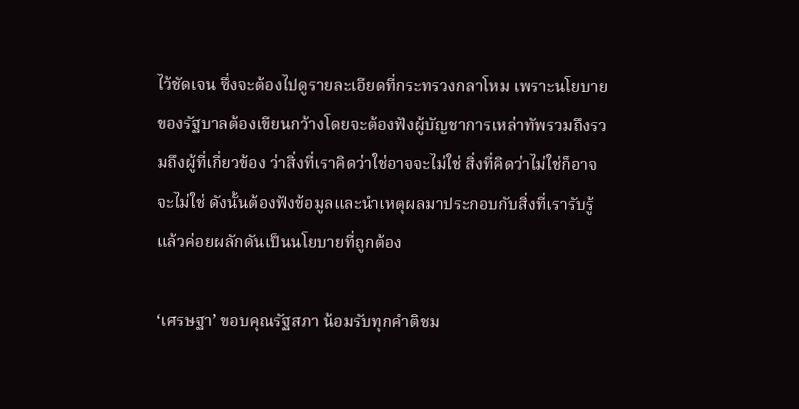ไว้ชัดเจน ซึ่งจะต้องไปดูรายละเอียดที่กระทรวงกลาโหม เพราะนโยบายของรัฐบาลต้องเขียนกว้างโดยจะต้องฟังผู้บัญชาการเหล่าทัพรวมถึงรวมถึงผู้ที่เกี่ยวข้อง ว่าสิ่งที่เราคิดว่าใช่อาจจะไม่ใช่ สิ่งที่คิดว่าไม่ใช่ก็อาจจะไม่ใช่ ดังนั้นต้องฟังข้อมูลและนำเหตุผลมาประกอบกับสิ่งที่เรารับรู้ แล้วค่อยผลักดันเป็นนโยบายที่ถูกต้อง

‘เศรษฐา’ ขอบคุณรัฐสภา น้อมรับทุกคำติชม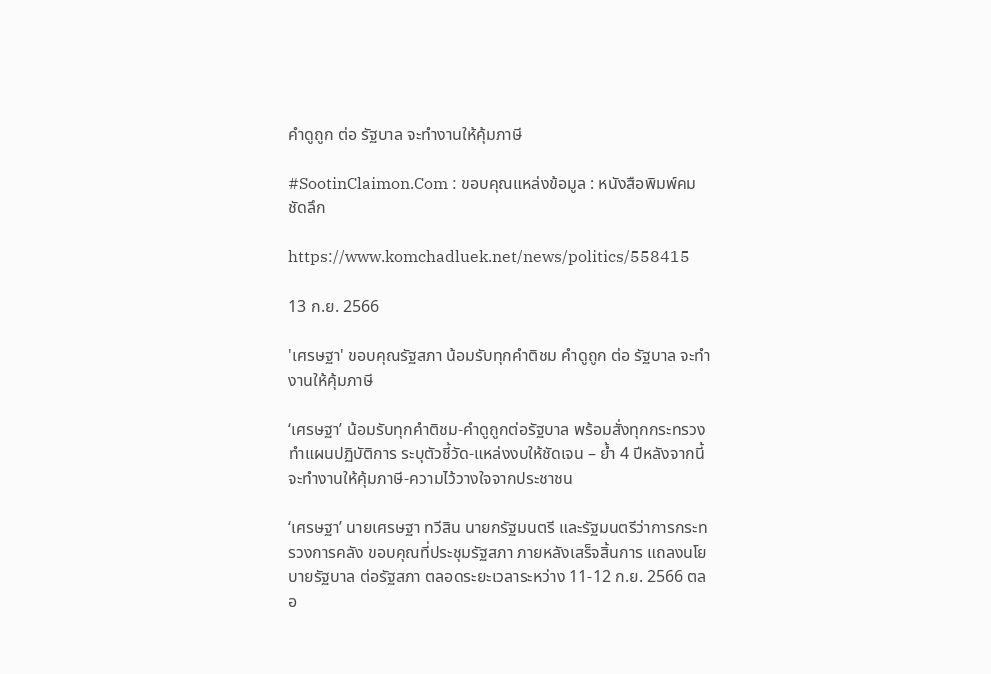คำดูถูก ต่อ รัฐบาล จะทำงานให้คุ้มภาษี

#SootinClaimon.Com : ขอบคุณแหล่งข้อมูล : หนังสือพิมพ์คมชัดลึก

https://www.komchadluek.net/news/politics/558415

13 ก.ย. 2566

'เศรษฐา' ขอบคุณรัฐสภา น้อมรับทุกคำติชม คำดูถูก ต่อ รัฐบาล จะทำงานให้คุ้มภาษี

‘เศรษฐา’ น้อมรับทุกคำติชม-คำดูถูกต่อรัฐบาล พร้อมสั่งทุกกระทรวงทำแผนปฏิบัติการ ระบุตัวชี้วัด-แหล่งงบให้ชัดเจน – ย้ำ 4 ปีหลังจากนี้ จะทำงานให้คุ้มภาษี-ความไว้วางใจจากประชาชน

‘เศรษฐา’ นายเศรษฐา ทวีสิน นายกรัฐมนตรี และรัฐมนตรีว่าการกระทรวงการคลัง ขอบคุณที่ประชุมรัฐสภา ภายหลังเสร็จสิ้นการ แถลงนโยบายรัฐบาล ต่อรัฐสภา ตลอดระยะเวลาระหว่าง 11-12 ก.ย. 2566 ตลอ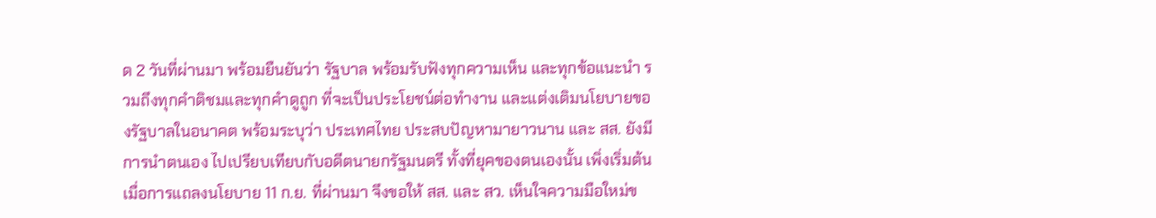ด 2 วันที่ผ่านมา พร้อมยืนยันว่า รัฐบาล พร้อมรับฟังทุกความเห็น และทุกข้อแนะนำ รวมถึงทุกคำติชมและทุกคำดูถูก ที่จะเป็นประโยชน์ต่อทำงาน และแต่งเติมนโยบายของรัฐบาลในอนาคต พร้อมระบุว่า ประเทศไทย ประสบปัญหามายาวนาน และ สส. ยังมีการนำตนเอง ไปเปรียบเทียบกับอดีตนายกรัฐมนตรี ทั้งที่ยุคของตนเองนั้น เพิ่งเริ่มต้นเมื่อการแถลงนโยบาย 11 ก.ย. ที่ผ่านมา จึงขอให้ สส. และ สว. เห็นใจความมือใหม่ข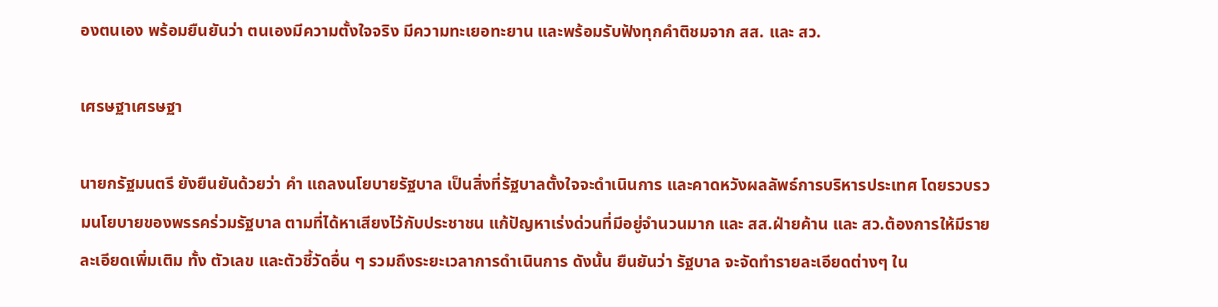องตนเอง พร้อมยืนยันว่า ตนเองมีความตั้งใจจริง มีความทะเยอทะยาน และพร้อมรับฟังทุกคำติชมจาก สส. และ สว.

เศรษฐาเศรษฐา

นายกรัฐมนตรี ยังยืนยันด้วยว่า คำ แถลงนโยบายรัฐบาล เป็นสิ่งที่รัฐบาลตั้งใจจะดำเนินการ และคาดหวังผลลัพธ์การบริหารประเทศ โดยรวบรวมนโยบายของพรรคร่วมรัฐบาล ตามที่ได้หาเสียงไว้กับประชาชน แก้ปัญหาเร่งด่วนที่มีอยู่จำนวนมาก และ สส.ฝ่ายค้าน และ สว.ต้องการให้มีรายละเอียดเพิ่มเติม ทั้ง ตัวเลข และตัวชี้วัดอื่น ๆ รวมถึงระยะเวลาการดำเนินการ ดังนั้น ยืนยันว่า รัฐบาล จะจัดทำรายละเอียดต่างๆ ใน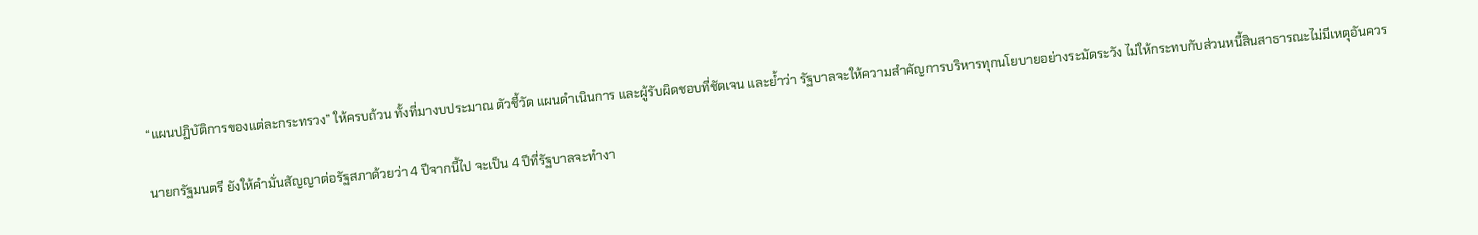“แผนปฏิบัติการของแต่ละกระทรวง” ให้ครบถ้วน ทั้งที่มางบประมาณ ตัวชี้วัด แผนดำเนินการ และผู้รับผิดชอบที่ชัดเจน และย้ำว่า รัฐบาลจะให้ความสำคัญการบริหารทุกนโยบายอย่างระมัดระวัง ไม่ให้กระทบกับส่วนหนี้สินสาธารณะไม่มีเหตุอันควร

นายกรัฐมนตรี ยังให้คำมั่นสัญญาต่อรัฐสภาด้วยว่า 4 ปีจากนี้ไป จะเป็น 4 ปีที่รัฐบาลจะทำงา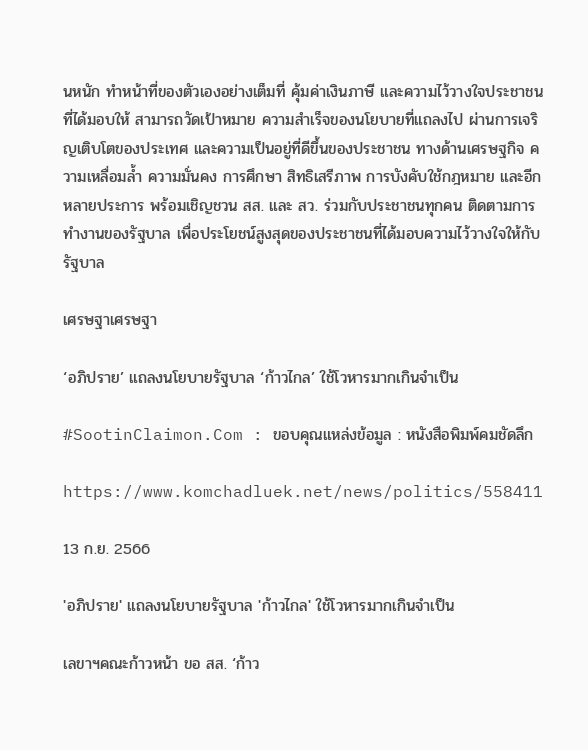นหนัก ทำหน้าที่ของตัวเองอย่างเต็มที่ คุ้มค่าเงินภาษี และความไว้วางใจประชาชนที่ได้มอบให้ สามารถวัดเป้าหมาย ความสำเร็จของนโยบายที่แถลงไป ผ่านการเจริญเติบโตของประเทศ และความเป็นอยู่ที่ดีขึ้นของประชาชน ทางด้านเศรษฐกิจ ความเหลื่อมล้ำ ความมั่นคง การศึกษา สิทธิเสรีภาพ การบังคับใช้กฎหมาย และอีกหลายประการ พร้อมเชิญชวน สส. และ สว. ร่วมกับประชาชนทุกคน ติดตามการทำงานของรัฐบาล เพื่อประโยชน์สูงสุดของประชาชนที่ได้มอบความไว้วางใจให้กับรัฐบาล

เศรษฐาเศรษฐา

‘อภิปราย’ แถลงนโยบายรัฐบาล ‘ก้าวไกล’ ใช้โวหารมากเกินจำเป็น

#SootinClaimon.Com : ขอบคุณแหล่งข้อมูล : หนังสือพิมพ์คมชัดลึก

https://www.komchadluek.net/news/politics/558411

13 ก.ย. 2566

'อภิปราย' แถลงนโยบายรัฐบาล 'ก้าวไกล' ใช้โวหารมากเกินจำเป็น

เลขาฯคณะก้าวหน้า ขอ สส. ‘ก้าว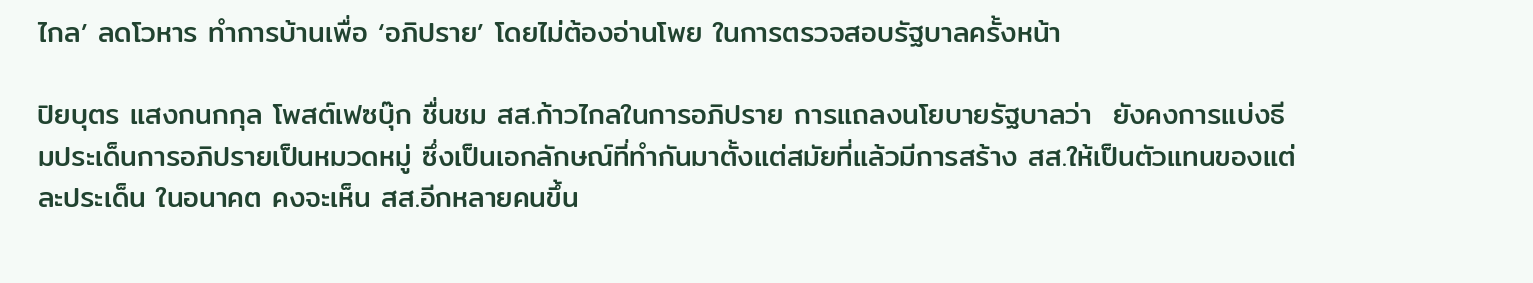ไกล’ ลดโวหาร ทำการบ้านเพื่อ ‘อภิปราย’ โดยไม่ต้องอ่านโพย ในการตรวจสอบรัฐบาลครั้งหน้า

ปิยบุตร แสงกนกกุล โพสต์เฟซบุ๊ก ชื่นชม สส.ก้าวไกลในการอภิปราย การแถลงนโยบายรัฐบาลว่า  ยังคงการแบ่งธีมประเด็นการอภิปรายเป็นหมวดหมู่ ซึ่งเป็นเอกลักษณ์ที่ทำกันมาตั้งแต่สมัยที่แล้วมีการสร้าง สส.ให้เป็นตัวแทนของแต่ละประเด็น ในอนาคต คงจะเห็น สส.อีกหลายคนขึ้น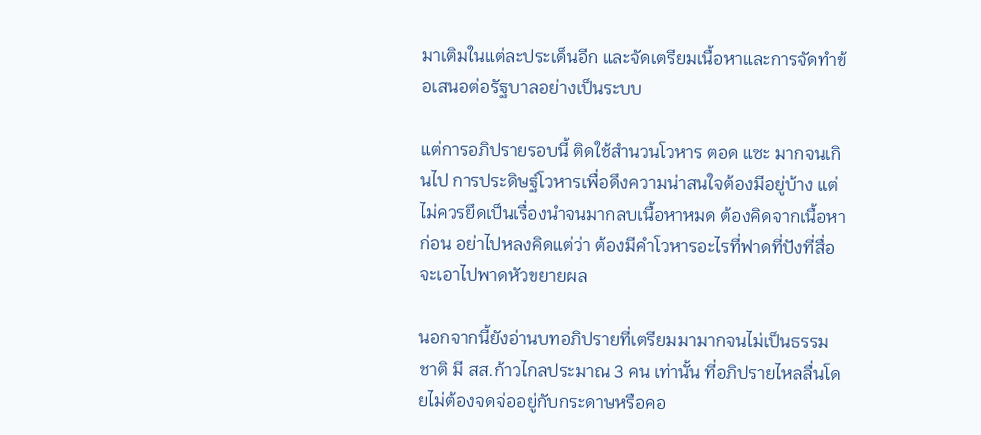มาเติมในแต่ละประเด็นอีก และจัดเตรียมเนื้อหาและการจัดทำข้อเสนอต่อรัฐบาลอย่างเป็นระบบ

แต่การอภิปรายรอบนี้ ติดใช้สำนวนโวหาร ตอด แซะ มากจนเกินไป การประดิษฐ์โวหารเพื่อดึงความน่าสนใจต้องมีอยู่บ้าง แต่ไม่ควรยึดเป็นเรื่องนำจนมากลบเนื้อหาหมด ต้องคิดจากเนื้อหาก่อน อย่าไปหลงคิดแต่ว่า ต้องมีคำโวหารอะไรที่ฟาดที่ปังที่สื่อจะเอาไปพาดหัวขยายผล

นอกจากนี้ยังอ่านบทอภิปรายที่เตรียมมามากจนไม่เป็นธรรมชาติ มี สส.ก้าวไกลประมาณ 3 คน เท่านั้น ที่อภิปรายไหลลื่นโดยไม่ต้องจดจ่ออยู่กับกระดาษหรือคอ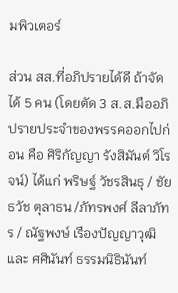มพิวเตอร์

ส่วน สส.ที่อภิปรายได้ดี ถ้าจัดได้ 5 คน (โดยตัด 3 ส.ส.มืออภิปรายประจำของพรรคออกไปก่อน คือ ศิริกัญญา รังสิมันต์ วิโรจน์) ได้แก่ พริษฐ์ วัชรสินธุ / ชัยธวัช ตุลาธน /ภัทรพงศ์ ลีลาภัทร / ณัฐพงษ์ เรืองปัญญาวุฒิ และ ศศินันท์ ธรรมนิธินันท์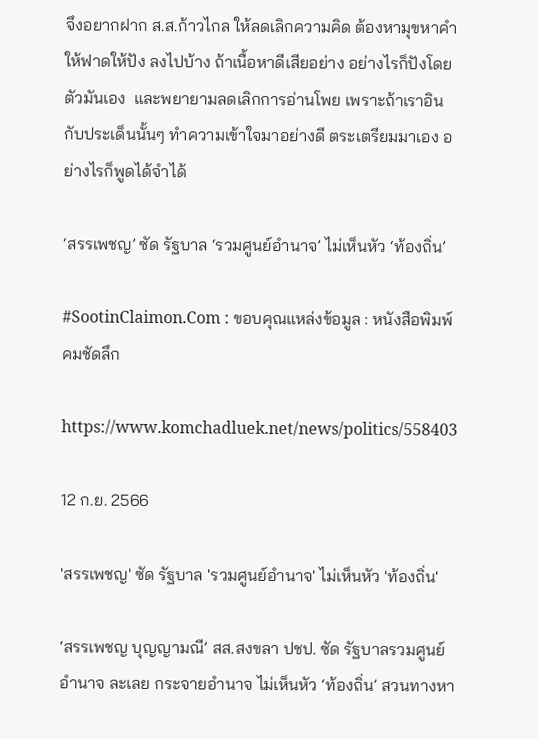จึงอยากฝาก ส.ส.ก้าวไกล ให้ลดเลิกความคิด ต้องหามุขหาคำให้ฟาดให้ปัง ลงไปบ้าง ถ้าเนื้อหาดีเสียอย่าง อย่างไรก็ปังโดยตัวมันเอง  และพยายามลดเลิกการอ่านโพย เพราะถ้าเราอินกับประเด็นนั้นๆ ทำความเข้าใจมาอย่างดี ตระเตรียมมาเอง อย่างไรก็พูดได้จำได้

‘สรรเพชญ’ ซัด รัฐบาล ‘รวมศูนย์อำนาจ’ ไม่เห็นหัว ‘ท้องถิ่น’

#SootinClaimon.Com : ขอบคุณแหล่งข้อมูล : หนังสือพิมพ์คมชัดลึก

https://www.komchadluek.net/news/politics/558403

12 ก.ย. 2566

'สรรเพชญ' ซัด รัฐบาล 'รวมศูนย์อำนาจ' ไม่เห็นหัว 'ท้องถิ่น'

‘สรรเพชญ บุญญามณี’ สส.สงขลา ปชป. ซัด รัฐบาลรวมศูนย์อำนาจ ละเลย กระจายอำนาจ ไม่เห็นหัว ‘ท้องถิ่น’ สวนทางหา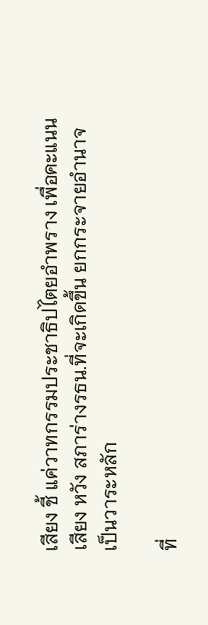เสียง ชี้ แค่วาทกรรมประชาธิปไตยอำพราง เพื่อคะแนนเสียง หวัง สภาร่างรธน.ที่จะเกิดขึ้น ยกกระจายอำนาจเป็นวาระหลัก

ที่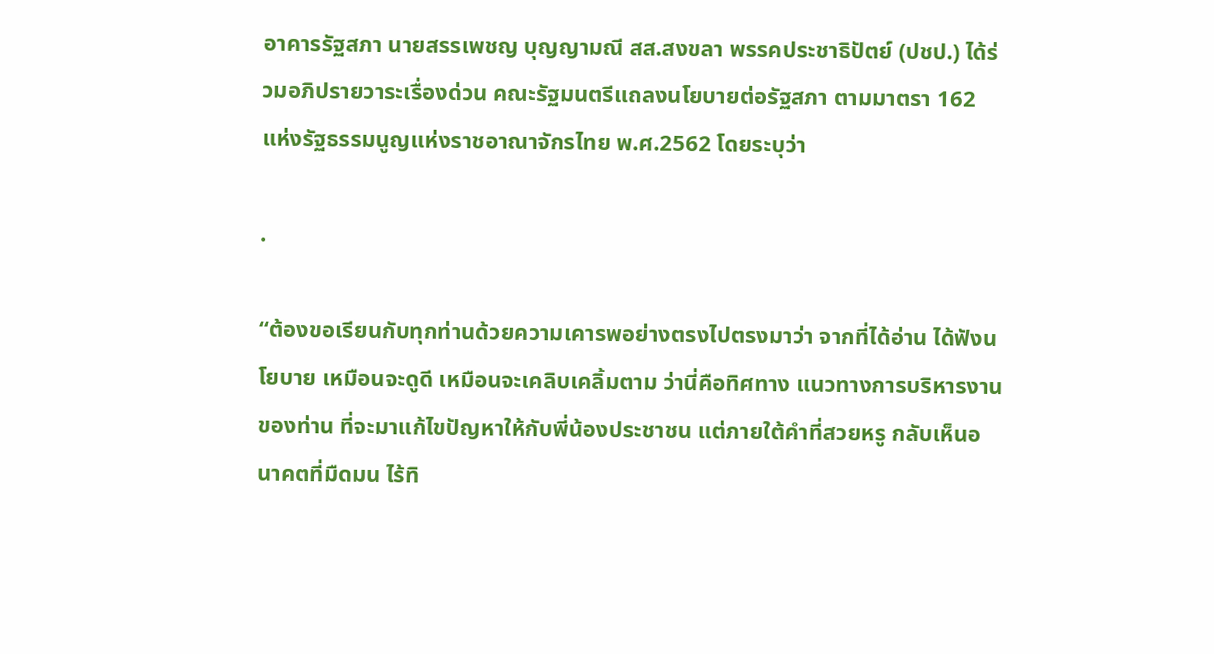อาคารรัฐสภา นายสรรเพชญ บุญญามณี สส.สงขลา พรรคประชาธิปัตย์ (ปชป.) ได้ร่วมอภิปรายวาระเรื่องด่วน คณะรัฐมนตรีแถลงนโยบายต่อรัฐสภา ตามมาตรา 162 แห่งรัฐธรรมนูญแห่งราชอาณาจักรไทย พ.ศ.2562 โดยระบุว่า

.

“ต้องขอเรียนกับทุกท่านด้วยความเคารพอย่างตรงไปตรงมาว่า จากที่ได้อ่าน ได้ฟังนโยบาย เหมือนจะดูดี เหมือนจะเคลิบเคลิ้มตาม ว่านี่คือทิศทาง แนวทางการบริหารงานของท่าน ที่จะมาแก้ไขปัญหาให้กับพี่น้องประชาชน แต่ภายใต้คำที่สวยหรู กลับเห็นอนาคตที่มืดมน ไร้ทิ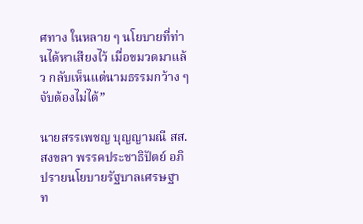ศทาง ในหลาย ๆ นโยบายที่ท่านได้หาเสียงไว้ เมื่อขมวดมาแล้ว กลับเห็นแต่นามธรรมกว้าง ๆ จับต้องไม่ได้”

นายสรรเพชญ บุญญามณี สส.สงขลา พรรคประชาธิปัตย์ อภิปรายนโยบายรัฐบาลเศรษฐา ท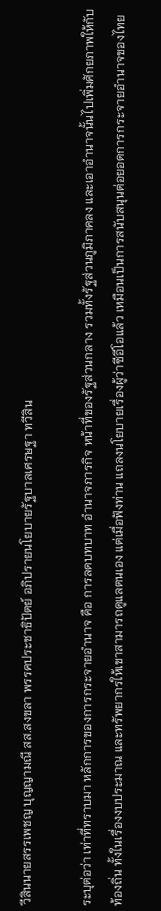วีสินนายสรรเพชญ บุญญามณี สส.สงขลา พรรคประชาธิปัตย์ อภิปรายนโยบายรัฐบาลเศรษฐา ทวีสิน

ระบุต่อว่า เท่าที่ทราบมา หลักการของการกระจายอำนาจ คือ การลดบทบาท อำนาจภารกิจ หน้าที่ของรัฐส่วนกลาง รวมทั้งรัฐส่วนภูมิภาคลง และเอาอำนาจนั้นไปเพิ่มศักยภาพให้กับท้องถิ่น ทั้งในเรื่องงบประมาณ และทรัพยากรให้เขาสามารถดูแลตนเอง แต่เมื่อฟังท่าน แถลงนโยบายเรื่องผู้ว่าซีอีโอแล้ว เหมือนเป็นการสนับสนุนต่อยอดการกระจายอำนาจของไทย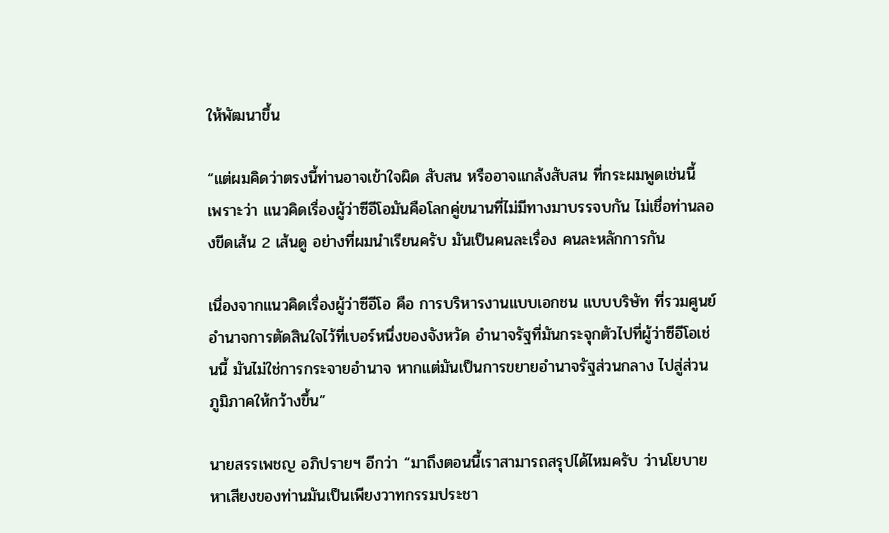ให้พัฒนาขึ้น

“แต่ผมคิดว่าตรงนี้ท่านอาจเข้าใจผิด สับสน หรืออาจแกล้งสับสน ที่กระผมพูดเช่นนี้ เพราะว่า แนวคิดเรื่องผู้ว่าซีอีโอมันคือโลกคู่ขนานที่ไม่มีทางมาบรรจบกัน ไม่เชื่อท่านลองขีดเส้น 2 เส้นดู อย่างที่ผมนำเรียนครับ มันเป็นคนละเรื่อง คนละหลักการกัน

เนื่องจากแนวคิดเรื่องผู้ว่าซีอีโอ คือ การบริหารงานแบบเอกชน แบบบริษัท ที่รวมศูนย์อำนาจการตัดสินใจไว้ที่เบอร์หนึ่งของจังหวัด อำนาจรัฐที่มันกระจุกตัวไปที่ผู้ว่าซีอีโอเช่นนี้ มันไม่ใช่การกระจายอำนาจ หากแต่มันเป็นการขยายอำนาจรัฐส่วนกลาง ไปสู่ส่วนภูมิภาคให้กว้างขึ้น”

นายสรรเพชญ อภิปรายฯ อีกว่า “มาถึงตอนนี้เราสามารถสรุปได้ไหมครับ ว่านโยบายหาเสียงของท่านมันเป็นเพียงวาทกรรมประชา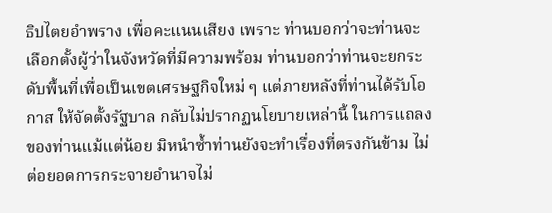ธิปไตยอำพราง เพื่อคะแนนเสียง เพราะ ท่านบอกว่าจะท่านจะเลือกตั้งผู้ว่าในจังหวัดที่มีความพร้อม ท่านบอกว่าท่านจะยกระดับพื้นที่เพื่อเป็นเขตเศรษฐกิจใหม่ ๆ แต่ภายหลังที่ท่านได้รับโอกาส ให้จัดตั้งรัฐบาล กลับไม่ปรากฏนโยบายเหล่านี้ ในการแถลงของท่านแม้แต่น้อย มิหนำซ้ำท่านยังจะทำเรื่องที่ตรงกันข้าม ไม่ต่อยอดการกระจายอำนาจไม่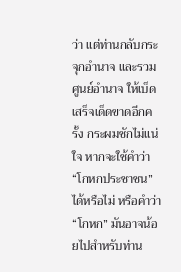ว่า แต่ท่านกลับกระจุกอำนาจ และรวมศูนย์อำนาจ ให้เบ็ดเสร็จเด็ดขาดอีกครั้ง กระผมชักไม่แน่ใจ หากจะใช้คำว่า “โกหกประชาชน” ได้หรือไม่ หรือคำว่า “โกหก” มันอาจน้อยไปสำหรับท่าน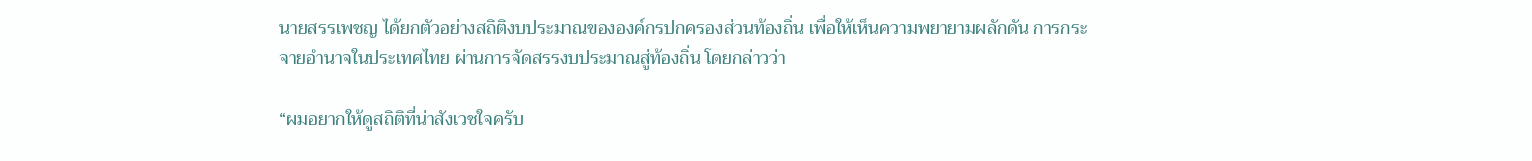นายสรรเพชญ ได้ยกตัวอย่างสถิติงบประมาณขององค์กรปกครองส่วนท้องถิ่น เพื่อให้เห็นความพยายามผลักดัน การกระจายอำนาจในประเทศไทย ผ่านการจัดสรรงบประมาณสู่ท้องถิ่น โดยกล่าวว่า

“ผมอยากให้ดูสถิติที่น่าสังเวชใจครับ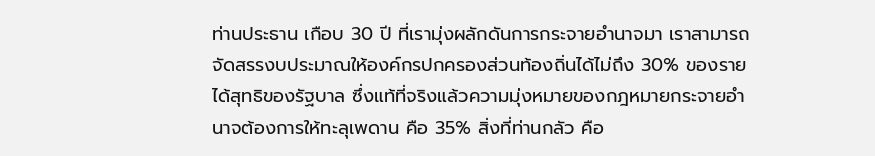ท่านประธาน เกือบ 30 ปี ที่เรามุ่งผลักดันการกระจายอำนาจมา เราสามารถจัดสรรงบประมาณให้องค์กรปกครองส่วนท้องถิ่นได้ไม่ถึง 30% ของรายได้สุทธิของรัฐบาล ซึ่งแท้ที่จริงแล้วความมุ่งหมายของกฎหมายกระจายอำนาจต้องการให้ทะลุเพดาน คือ 35% สิ่งที่ท่านกลัว คือ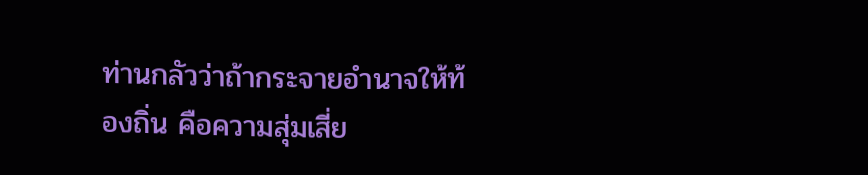ท่านกลัวว่าถ้ากระจายอำนาจให้ท้องถิ่น คือความสุ่มเสี่ย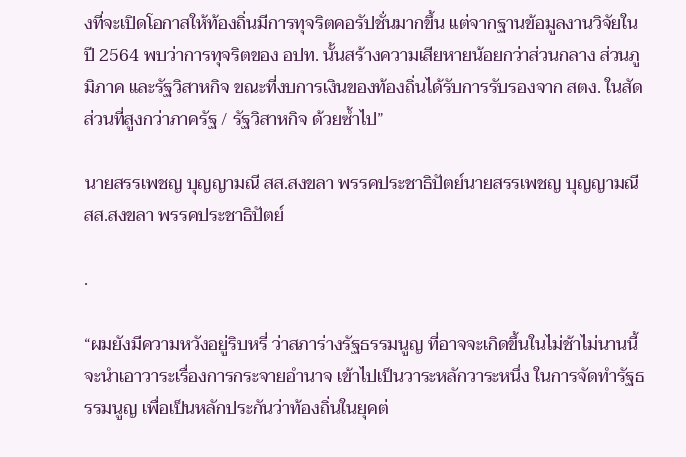งที่จะเปิดโอกาสให้ท้องถิ่นมีการทุจริตคอรัปชั่นมากขึ้น แต่จากฐานข้อมูลงานวิจัยในปี 2564 พบว่าการทุจริตของ อปท. นั้นสร้างความเสียหายน้อยกว่าส่วนกลาง ส่วนภูมิภาค และรัฐวิสาหกิจ ขณะที่งบการเงินของท้องถิ่นได้รับการรับรองจาก สตง. ในสัดส่วนที่สูงกว่าภาครัฐ / รัฐวิสาหกิจ ด้วยซ้ำไป”

นายสรรเพชญ บุญญามณี สส.สงขลา พรรคประชาธิปัตย์นายสรรเพชญ บุญญามณี สส.สงขลา พรรคประชาธิปัตย์

.

“ผมยังมีความหวังอยู่ริบหรี่ ว่าสภาร่างรัฐธรรมนูญ ที่อาจจะเกิดขึ้นในไม่ช้าไม่นานนี้ จะนำเอาวาระเรื่องการกระจายอำนาจ เข้าไปเป็นวาระหลักวาระหนึ่ง ในการจัดทำรัฐธรรมนูญ เพื่อเป็นหลักประกันว่าท้องถิ่นในยุคต่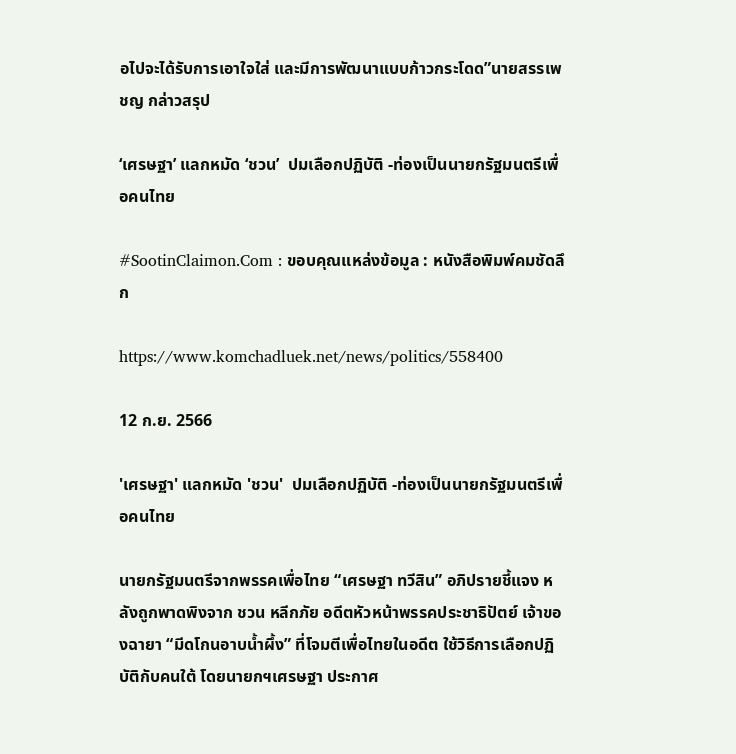อไปจะได้รับการเอาใจใส่ และมีการพัฒนาแบบก้าวกระโดด”นายสรรเพชญ กล่าวสรุป

‘เศรษฐา’ แลกหมัด ‘ชวน’  ปมเลือกปฏิบัติ -ท่องเป็นนายกรัฐมนตรีเพื่อคนไทย

#SootinClaimon.Com : ขอบคุณแหล่งข้อมูล : หนังสือพิมพ์คมชัดลึก

https://www.komchadluek.net/news/politics/558400

12 ก.ย. 2566

'เศรษฐา' แลกหมัด 'ชวน'  ปมเลือกปฏิบัติ -ท่องเป็นนายกรัฐมนตรีเพื่อคนไทย

นายกรัฐมนตรีจากพรรคเพื่อไทย “เศรษฐา ทวีสิน” อภิปรายชี้แจง หลังถูกพาดพิงจาก ชวน หลีกภัย อดีตหัวหน้าพรรคประชาธิปัตย์ เจ้าของฉายา “มีดโกนอาบน้ำผึ้ง” ที่โจมตีเพื่อไทยในอดีต ใช้วิธีการเลือกปฏิบัติกับคนใต้ โดยนายกฯเศรษฐา ประกาศ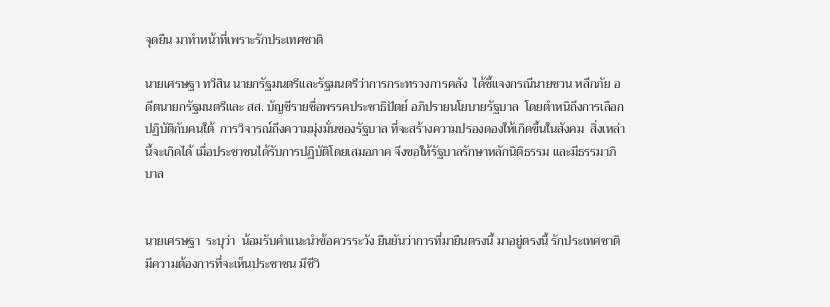จุดยืน มาทำหน้าที่เพราะรักประเทศชาติ

นายเศรษฐา ทวีสิน นายกรัฐมนตรีและรัฐมนตรีว่าการกระทรวงการคลัง  ได้ชี้แจงกรณีนายชวน หลีกภัย อดีตนายกรัฐมนตรีและ สส. บัญชีรายชื่อพรรคประชาธิปัตย์ อภิปรายนโยบายรัฐบาล  โดยตำหนิถึงการเลือกปฏิบัติกับคนใต้  การวิจารณ์ถึงความมุ่งมั่นของรัฐบาล ที่จะสร้างความปรองดองให้เกิดขึ้นในสังคม  สิ่งเหล่านี้จะเกิดได้ เมื่อประชาชนได้รับการปฏิบัติโดยเสมอภาค จึงขอให้รัฐบาลรักษาหลักนิติธรรม และมีธรรมาภิบาล


นายเศรษฐา  ระบุว่า  น้อมรับคำแนะนำข้อควรระวัง ยืนยันว่าการที่มายืนตรงนี้ มาอยู่ตรงนี้ รักประเทศชาติมีความต้องการที่จะเห็นประชาชน มีชีวิ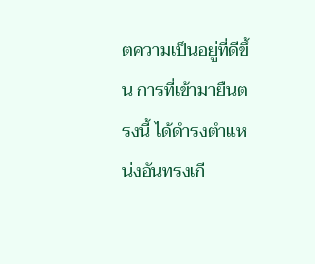ตความเป็นอยู่ที่ดีขึ้น การที่เข้ามายืนตรงนี้ ได้ดำรงตำแหน่งอันทรงเกี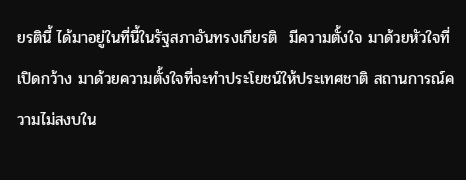ยรตินี้ ได้มาอยู่ในที่นี้ในรัฐสภาอันทรงเกียรติ  มีความตั้งใจ มาด้วยหัวใจที่เปิดกว้าง มาด้วยความตั้งใจที่จะทำประโยชน์ให้ประเทศชาติ สถานการณ์ความไม่สงบใน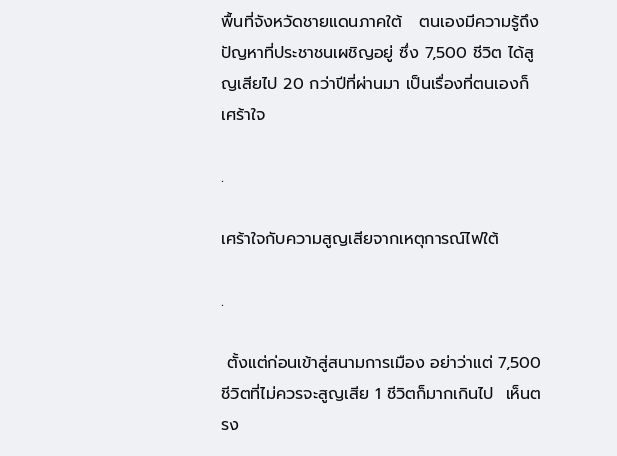พื้นที่จังหวัดชายแดนภาคใต้   ตนเองมีความรู้ถึงปัญหาที่ประชาชนเผชิญอยู่ ซึ่ง 7,500 ชีวิต ได้สูญเสียไป 20 กว่าปีที่ผ่านมา เป็นเรื่องที่ตนเองก็เศร้าใจ

.

เศร้าใจกับความสูญเสียจากเหตุการณ์ไฟใต้

.

 ตั้งแต่ก่อนเข้าสู่สนามการเมือง อย่าว่าแต่ 7,500 ชีวิตที่ไม่ควรจะสูญเสีย 1 ชีวิตก็มากเกินไป  เห็นตรง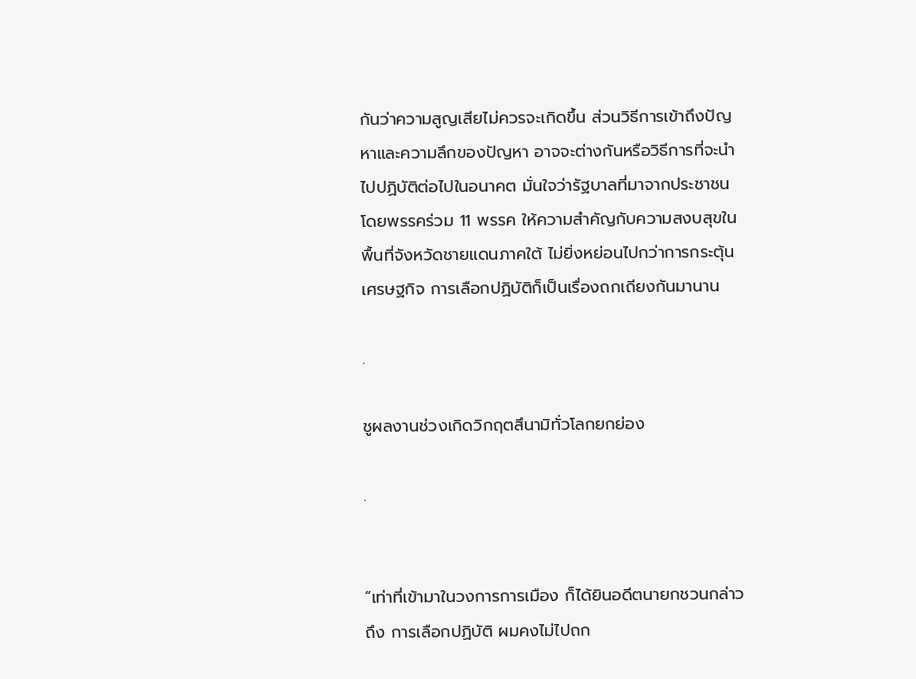กันว่าความสูญเสียไม่ควรจะเกิดขึ้น ส่วนวิธีการเข้าถึงปัญหาและความลึกของปัญหา อาจจะต่างกันหรือวิธีการที่จะนำไปปฏิบัติต่อไปในอนาคต มั่นใจว่ารัฐบาลที่มาจากประชาชน โดยพรรคร่วม 11 พรรค ให้ความสำคัญกับความสงบสุขในพื้นที่จังหวัดชายแดนภาคใต้ ไม่ยิ่งหย่อนไปกว่าการกระตุ้นเศรษฐกิจ การเลือกปฏิบัติก็เป็นเรื่องถกเถียงกันมานาน

.

ชูผลงานช่วงเกิดวิกฤตสึนามิทั่วโลกยกย่อง

.


“เท่าที่เข้ามาในวงการการเมือง ก็ได้ยินอดีตนายกชวนกล่าวถึง การเลือกปฏิบัติ ผมคงไม่ไปถก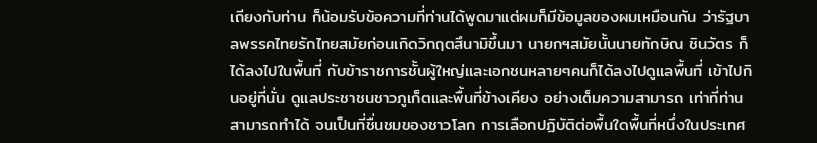เถียงกับท่าน ก็น้อมรับข้อความที่ท่านได้พูดมาแต่ผมก็มีข้อมูลของผมเหมือนกัน ว่ารัฐบาลพรรคไทยรักไทยสมัยก่อนเกิดวิกฤตสึนามิขึ้นมา นายกฯสมัยนั้นนายทักษิณ ชินวัตร ก็ได้ลงไปในพื้นที่ กับข้าราชการชั้นผู้ใหญ่และเอกชนหลายๆคนก็ได้ลงไปดูแลพื้นที่ เข้าไปกินอยู่ที่นั่น ดูแลประชาชนชาวภูเก็ตและพื้นที่ข้างเคียง อย่างเต็มความสามารถ เท่าที่ท่านสามารถทำได้ จนเป็นที่ชื่นชมของชาวโลก การเลือกปฏิบัติต่อพื้นใดพื้นที่หนึ่งในประเทศ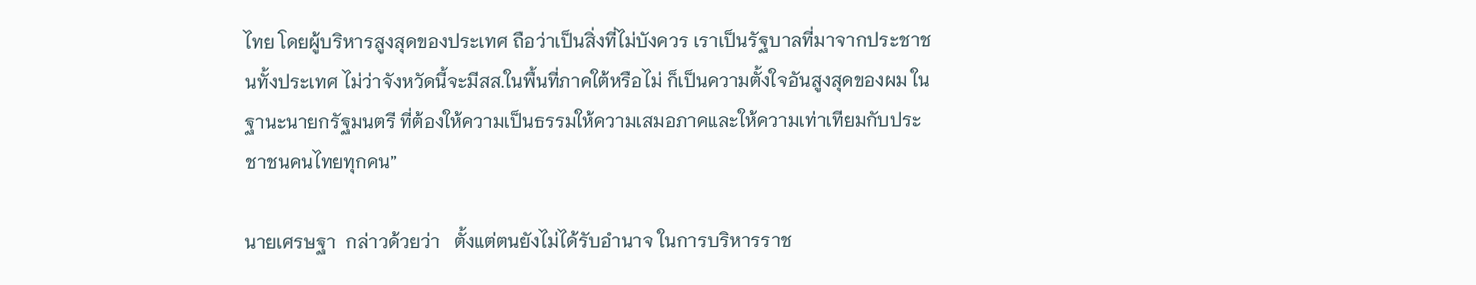ไทย โดยผู้บริหารสูงสุดของประเทศ ถือว่าเป็นสิ่งที่ไม่บังควร เราเป็นรัฐบาลที่มาจากประชาชนทั้งประเทศ ไม่ว่าจังหวัดนี้จะมีสส.ในพื้นที่ภาคใต้หรือไม่ ก็เป็นความตั้งใจอันสูงสุดของผม ในฐานะนายกรัฐมนตรี ที่ต้องให้ความเป็นธรรมให้ความเสมอภาคและให้ความเท่าเทียมกับประชาชนคนไทยทุกคน”

นายเศรษฐา  กล่าวด้วยว่า   ตั้งแต่ตนยังไม่ได้รับอำนาจ ในการบริหารราช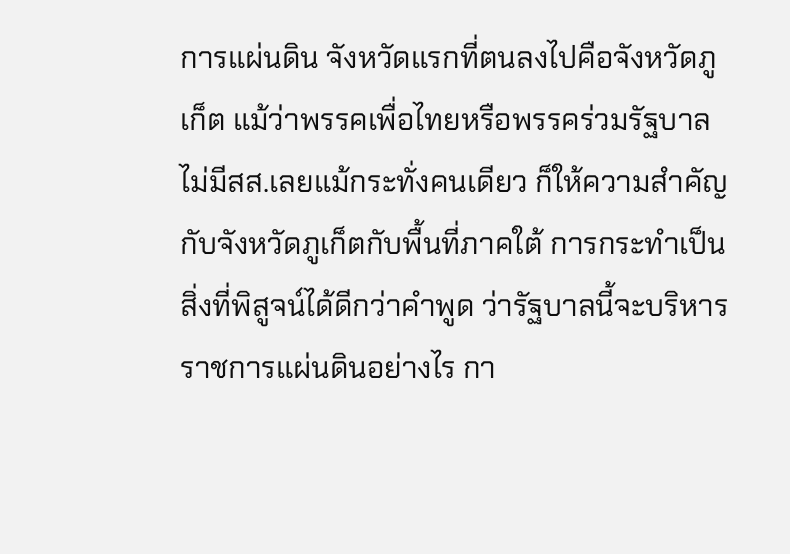การแผ่นดิน จังหวัดแรกที่ตนลงไปคือจังหวัดภูเก็ต แม้ว่าพรรคเพื่อไทยหรือพรรคร่วมรัฐบาลไม่มีสส.เลยแม้กระทั่งคนเดียว ก็ให้ความสำคัญ กับจังหวัดภูเก็ตกับพื้นที่ภาคใต้ การกระทำเป็นสิ่งที่พิสูจน์ได้ดีกว่าคำพูด ว่ารัฐบาลนี้จะบริหารราชการแผ่นดินอย่างไร กา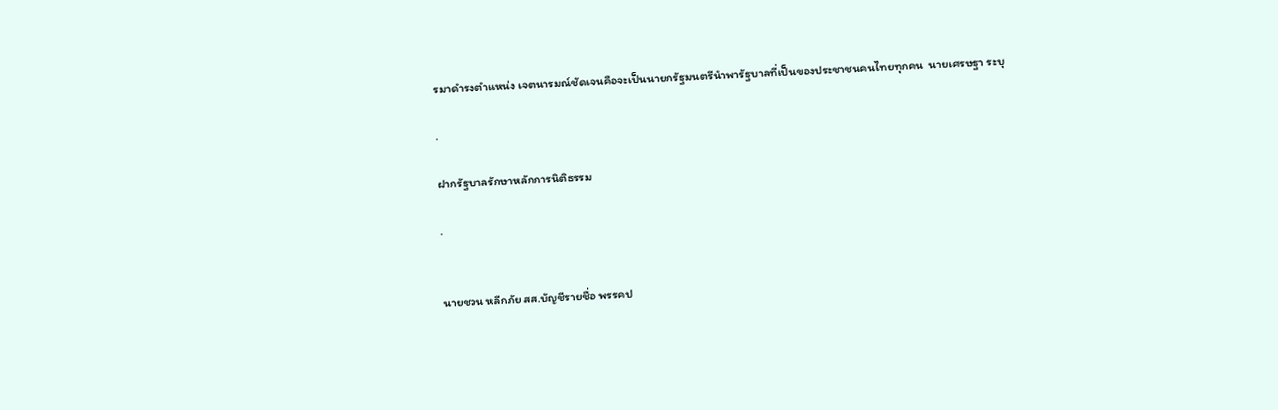รมาดำรงตำแหน่ง เจตนารมณ์ชัดเจนคือจะเป็นนายกรัฐมนตรีนำพารัฐบาลที่เป็นของประชาชนคนไทยทุกคน  นายเศรษฐา ระบุ

.

ฝากรัฐบาลรักษาหลักการนิติธรรม

.


นายชวน หลีกภัย สส.บัญชีรายชื่อ พรรคป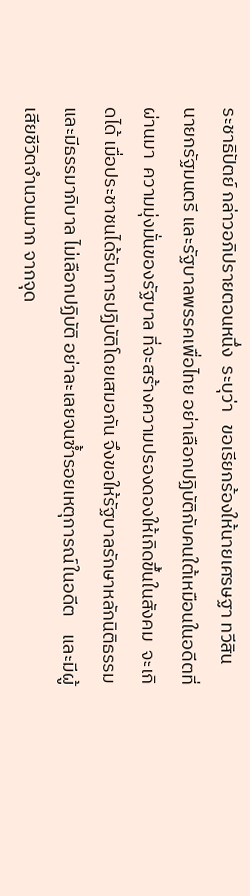ระชาธิปัตย์ กล่าวอภิปรายตอนหนึ่ง  ระบุว่า   ขอเรียกร้องให้นายเศรษฐา ทวีสิน นายกรัฐมนตรี และรัฐบาลพรรคเพื่อไทย อย่าเลือกปฏิบัติกับคนใต้เหมือนในอดีตที่ผ่านมา  ความมุ่งมั่นของรัฐบาล ที่จะสร้างความปรองดองให้เกิดขึ้นในสังคม  จะเกิดได้ เมื่อประชาชนได้รับการปฏิบัติโดยเสมอกัน จึงขอให้รัฐบาลรักษาหลักนิติธรรม และมีธรรมาภิบาล ไม่เลือกปฏิบัติ อย่าละเลยจนซ้ำรอยเหตุการณ์ในอดีต    และมีผู้เสียชีวิตจำนวนมาก จากจุด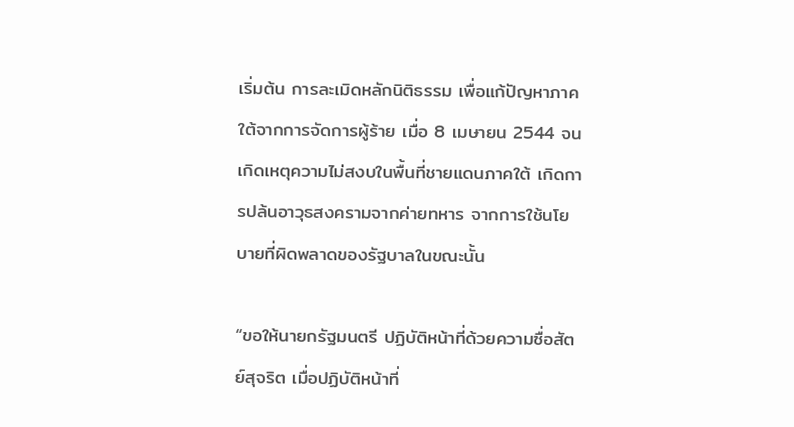เริ่มต้น การละเมิดหลักนิติธรรม เพื่อแก้ปัญหาภาคใต้จากการจัดการผู้ร้าย เมื่อ 8 เมษายน 2544 จนเกิดเหตุความไม่สงบในพื้นที่ชายแดนภาคใต้ เกิดการปล้นอาวุธสงครามจากค่ายทหาร จากการใช้นโยบายที่ผิดพลาดของรัฐบาลในขณะนั้น

“ขอให้นายกรัฐมนตรี ปฏิบัติหน้าที่ด้วยความซื่อสัตย์สุจริต เมื่อปฏิบัติหน้าที่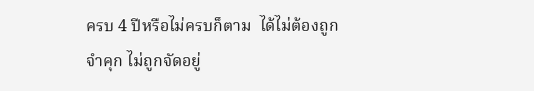ครบ 4 ปีหรือไม่ครบก็ตาม  ได้ไม่ต้องถูกจำคุก ไม่ถูกจัดอยู่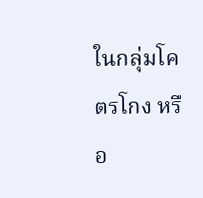ในกลุ่มโคตรโกง หรือ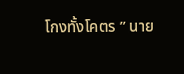โกงทั้งโคตร ” นาย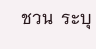ชวน  ระบุ